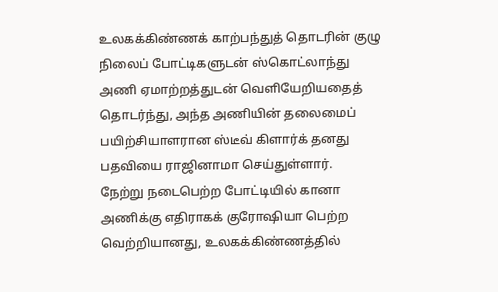உலகக்கிண்ணக் காற்பந்துத் தொடரின் குழு நிலைப் போட்டிகளுடன் ஸ்கொட்லாந்து அணி ஏமாற்றத்துடன் வெளியேறியதைத் தொடர்ந்து, அந்த அணியின் தலைமைப் பயிற்சியாளரான ஸ்டீவ் கிளார்க் தனது பதவியை ராஜினாமா செய்துள்ளார்.
நேற்று நடைபெற்ற போட்டியில் கானா அணிக்கு எதிராகக் குரோஷியா பெற்ற வெற்றியானது, உலகக்கிண்ணத்தில்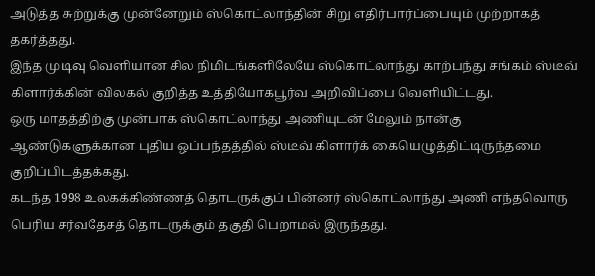அடுத்த சுற்றுக்கு முன்னேறும் ஸ்கொட்லாந்தின் சிறு எதிர்பார்ப்பையும் முற்றாகத் தகர்த்தது.
இந்த முடிவு வெளியான சில நிமிடங்களிலேயே ஸ்கொட்லாந்து காற்பந்து சங்கம் ஸ்டீவ் கிளார்க்கின் விலகல் குறித்த உத்தியோகபூர்வ அறிவிப்பை வெளியிட்டது.
ஒரு மாதத்திற்கு முன்பாக ஸ்கொட்லாந்து அணியுடன் மேலும் நான்கு ஆண்டுகளுக்கான புதிய ஒப்பந்தத்தில் ஸ்டீவ் கிளார்க் கையெழுத்திட்டிருந்தமை குறிப்பிடத்தக்கது.
கடந்த 1998 உலகக்கிண்ணத் தொடருக்குப் பின்னர் ஸ்கொட்லாந்து அணி எந்தவொரு பெரிய சர்வதேசத் தொடருக்கும் தகுதி பெறாமல் இருந்தது.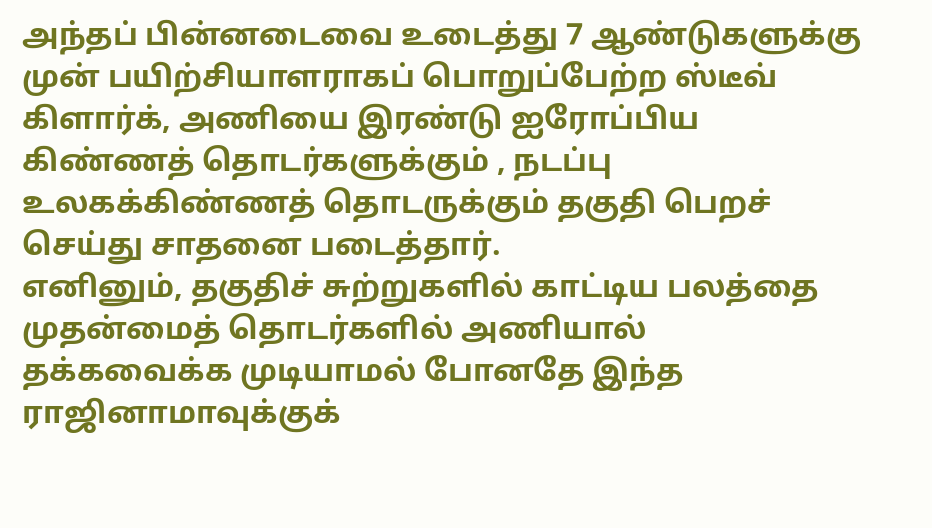அந்தப் பின்னடைவை உடைத்து 7 ஆண்டுகளுக்கு முன் பயிற்சியாளராகப் பொறுப்பேற்ற ஸ்டீவ் கிளார்க், அணியை இரண்டு ஐரோப்பிய கிண்ணத் தொடர்களுக்கும் , நடப்பு உலகக்கிண்ணத் தொடருக்கும் தகுதி பெறச் செய்து சாதனை படைத்தார்.
எனினும், தகுதிச் சுற்றுகளில் காட்டிய பலத்தை முதன்மைத் தொடர்களில் அணியால் தக்கவைக்க முடியாமல் போனதே இந்த ராஜினாமாவுக்குக்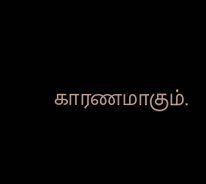காரணமாகும்.